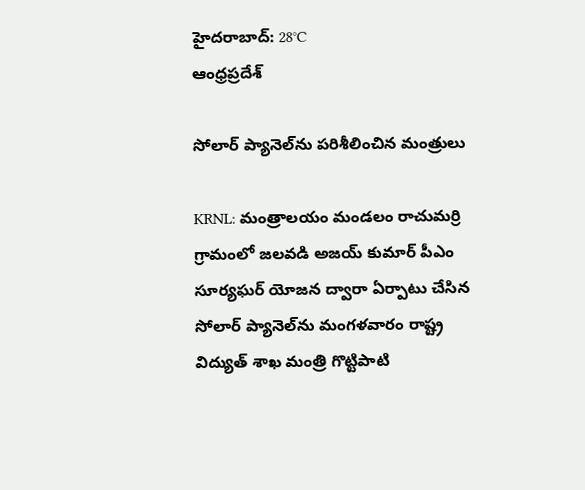హైదరాబాద్: 28°C
ఆంధ్రప్రదేశ్

సోలార్ ప్యానెల్‌ను పరిశీలించిన మంత్రులు

KRNL: మంత్రాలయం మండలం రాచుమర్రి గ్రామంలో జలవడి అజయ్ కుమార్ పీఎం సూర్యఘర్ యోజన ద్వారా ఏర్పాటు చేసిన సోలార్ ప్యానెల్‌ను మంగళవారం రాష్ట్ర విద్యుత్ శాఖ మంత్రి గొట్టిపాటి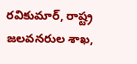రవికుమార్, రాష్ట్ర జలవనరుల శాఖ,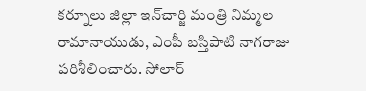కర్నూలు జిల్లా ఇన్‌చార్జి మంత్రి నిమ్మల రామానాయుడు, ఎంపీ బస్తిపాటి నాగరాజు పరిశీలించారు. సోలార్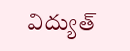విద్యుత్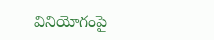వినియోగంపై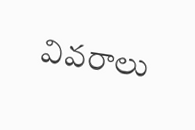వివరాలు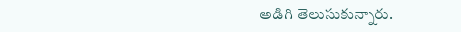అడిగి తెలుసుకున్నారు.